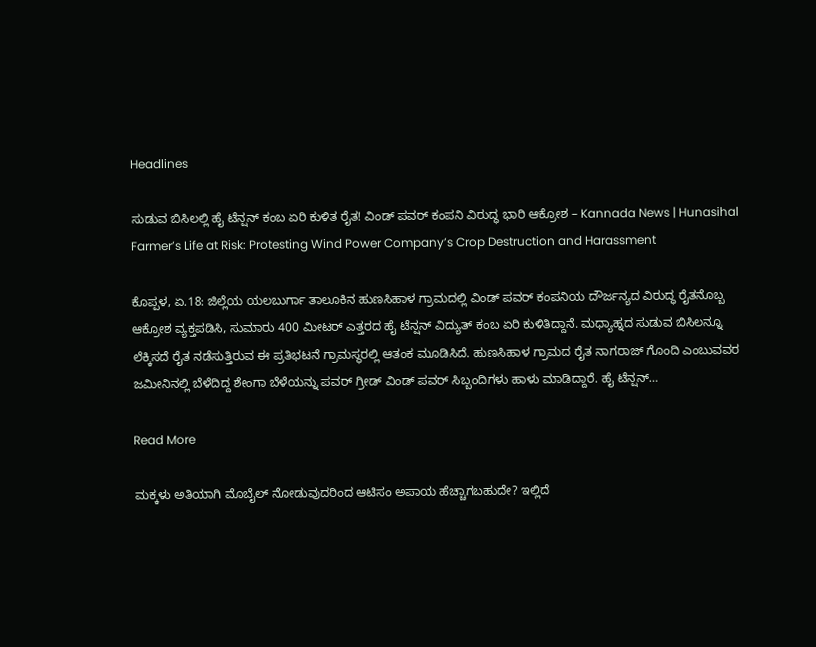Headlines

ಸುಡುವ ಬಿಸಿಲಲ್ಲಿ ಹೈ ಟೆನ್ಷನ್ ಕಂಬ ಏರಿ ಕುಳಿತ ರೈತ! ವಿಂಡ್ ಪವರ್ ಕಂಪನಿ ವಿರುದ್ಧ ಭಾರಿ ಆಕ್ರೋಶ – Kannada News | Hunasihal Farmer’s Life at Risk: Protesting Wind Power Company’s Crop Destruction and Harassment

ಕೊಪ್ಪಳ, ಏ.18: ಜಿಲ್ಲೆಯ ಯಲಬುರ್ಗಾ ತಾಲೂಕಿನ ಹುಣಸಿಹಾಳ ಗ್ರಾಮದಲ್ಲಿ ವಿಂಡ್ ಪವರ್ ಕಂಪನಿಯ ದೌರ್ಜನ್ಯದ ವಿರುದ್ಧ ರೈತನೊಬ್ಬ ಆಕ್ರೋಶ ವ್ಯಕ್ತಪಡಿಸಿ, ಸುಮಾರು 400 ಮೀಟರ್ ಎತ್ತರದ ಹೈ ಟೆನ್ಷನ್ ವಿದ್ಯುತ್ ಕಂಬ ಏರಿ ಕುಳಿತಿದ್ದಾನೆ. ಮಧ್ಯಾಹ್ನದ ಸುಡುವ ಬಿಸಿಲನ್ನೂ ಲೆಕ್ಕಿಸದೆ ರೈತ ನಡೆಸುತ್ತಿರುವ ಈ ಪ್ರತಿಭಟನೆ ಗ್ರಾಮಸ್ಥರಲ್ಲಿ ಆತಂಕ ಮೂಡಿಸಿದೆ. ಹುಣಸಿಹಾಳ ಗ್ರಾಮದ ರೈತ ನಾಗರಾಜ್ ಗೊಂದಿ ಎಂಬುವವರ ಜಮೀನಿನಲ್ಲಿ ಬೆಳೆದಿದ್ದ ಶೇಂಗಾ ಬೆಳೆಯನ್ನು ಪವರ್ ಗ್ರೀಡ್ ವಿಂಡ್ ಪವರ್ ಸಿಬ್ಬಂದಿಗಳು ಹಾಳು ಮಾಡಿದ್ದಾರೆ. ಹೈ ಟೆನ್ಷನ್…

Read More

ಮಕ್ಕಳು ಅತಿಯಾಗಿ ಮೊಬೈಲ್ ನೋಡುವುದರಿಂದ ಆಟಿಸಂ ಅಪಾಯ ಹೆಚ್ಚಾಗಬಹುದೇ? ಇಲ್ಲಿದೆ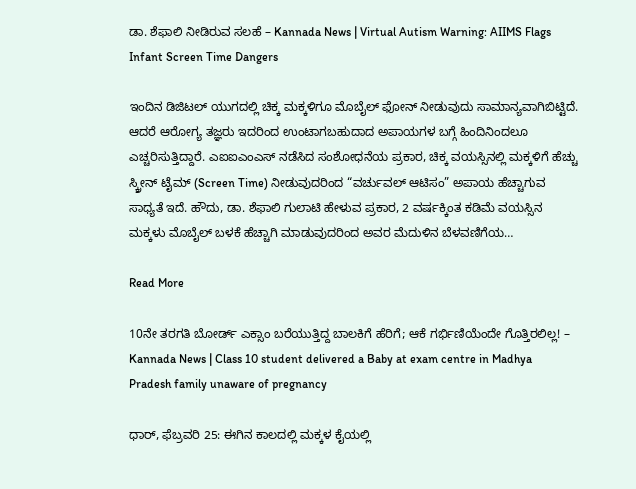ಡಾ. ಶೆಫಾಲಿ ನೀಡಿರುವ ಸಲಹೆ – Kannada News | Virtual Autism Warning: AIIMS Flags Infant Screen Time Dangers

ಇಂದಿನ ಡಿಜಿಟಲ್ ಯುಗದಲ್ಲಿ ಚಿಕ್ಕ ಮಕ್ಕಳಿಗೂ ಮೊಬೈಲ್ ಫೋನ್ ನೀಡುವುದು ಸಾಮಾನ್ಯವಾಗಿಬಿಟ್ಟಿದೆ. ಆದರೆ ಆರೋಗ್ಯ ತಜ್ಞರು ಇದರಿಂದ ಉಂಟಾಗಬಹುದಾದ ಅಪಾಯಗಳ ಬಗ್ಗೆ ಹಿಂದಿನಿಂದಲೂ ಎಚ್ಚರಿಸುತ್ತಿದ್ದಾರೆ. ಎಐಐಎಂಎಸ್ ನಡೆಸಿದ ಸಂಶೋಧನೆಯ ಪ್ರಕಾರ, ಚಿಕ್ಕ ವಯಸ್ಸಿನಲ್ಲಿ ಮಕ್ಕಳಿಗೆ ಹೆಚ್ಚು ಸ್ಕ್ರೀನ್ ಟೈಮ್ (Screen Time) ನೀಡುವುದರಿಂದ “ವರ್ಚುವಲ್ ಆಟಿಸಂ” ಅಪಾಯ ಹೆಚ್ಚಾಗುವ ಸಾಧ್ಯತೆ ಇದೆ. ಹೌದು, ಡಾ. ಶೆಫಾಲಿ ಗುಲಾಟಿ ಹೇಳುವ ಪ್ರಕಾರ, 2 ವರ್ಷಕ್ಕಿಂತ ಕಡಿಮೆ ವಯಸ್ಸಿನ ಮಕ್ಕಳು ಮೊಬೈಲ್ ಬಳಕೆ ಹೆಚ್ಚಾಗಿ ಮಾಡುವುದರಿಂದ ಅವರ ಮೆದುಳಿನ ಬೆಳವಣಿಗೆಯ…

Read More

10ನೇ ತರಗತಿ ಬೋರ್ಡ್ ಎಕ್ಸಾಂ ಬರೆಯುತ್ತಿದ್ದ ಬಾಲಕಿಗೆ ಹೆರಿಗೆ; ಆಕೆ ಗರ್ಭಿಣಿಯೆಂದೇ ಗೊತ್ತಿರಲಿಲ್ಲ! – Kannada News | Class 10 student delivered a Baby at exam centre in Madhya Pradesh family unaware of pregnancy

ಧಾರ್, ಫೆಬ್ರವರಿ 25: ಈಗಿನ ಕಾಲದಲ್ಲಿ ಮಕ್ಕಳ ಕೈಯಲ್ಲಿ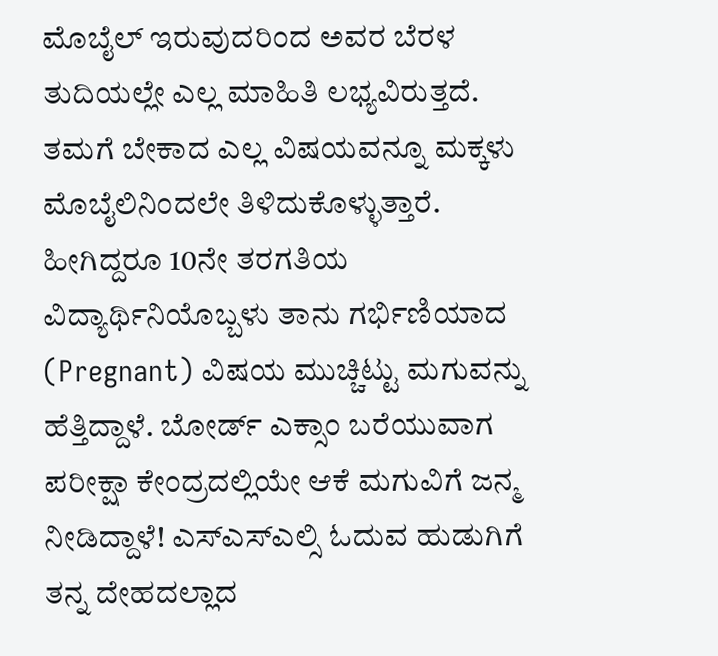ಮೊಬೈಲ್ ಇರುವುದರಿಂದ ಅವರ ಬೆರಳ ತುದಿಯಲ್ಲೇ ಎಲ್ಲ ಮಾಹಿತಿ ಲಭ್ಯವಿರುತ್ತದೆ. ತಮಗೆ ಬೇಕಾದ ಎಲ್ಲ ವಿಷಯವನ್ನೂ ಮಕ್ಕಳು ಮೊಬೈಲಿನಿಂದಲೇ ತಿಳಿದುಕೊಳ್ಳುತ್ತಾರೆ. ಹೀಗಿದ್ದರೂ 10ನೇ ತರಗತಿಯ ವಿದ್ಯಾರ್ಥಿನಿಯೊಬ್ಬಳು ತಾನು ಗರ್ಭಿಣಿಯಾದ (Pregnant) ವಿಷಯ ಮುಚ್ಚಿಟ್ಟು ಮಗುವನ್ನು ಹೆತ್ತಿದ್ದಾಳೆ. ಬೋರ್ಡ್ ಎಕ್ಸಾಂ ಬರೆಯುವಾಗ ಪರೀಕ್ಷಾ ಕೇಂದ್ರದಲ್ಲಿಯೇ ಆಕೆ ಮಗುವಿಗೆ ಜನ್ಮ ನೀಡಿದ್ದಾಳೆ! ಎಸ್ಎಸ್ಎಲ್ಸಿ ಓದುವ ಹುಡುಗಿಗೆ ತನ್ನ ದೇಹದಲ್ಲಾದ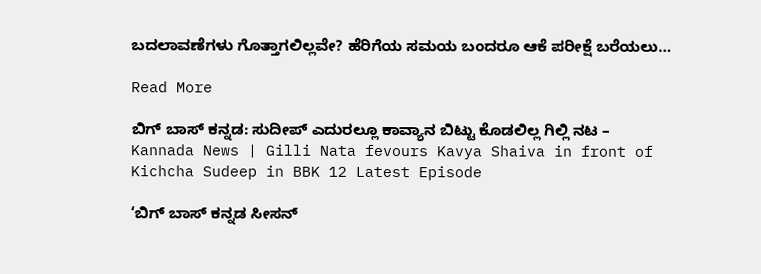ಬದಲಾವಣೆಗಳು ಗೊತ್ತಾಗಲಿಲ್ಲವೇ? ಹೆರಿಗೆಯ ಸಮಯ ಬಂದರೂ ಆಕೆ ಪರೀಕ್ಷೆ ಬರೆಯಲು…

Read More

ಬಿಗ್ ಬಾಸ್ ಕನ್ನಡ: ಸುದೀಪ್ ಎದುರಲ್ಲೂ ಕಾವ್ಯಾನ ಬಿಟ್ಟು ಕೊಡಲಿಲ್ಲ ಗಿಲ್ಲಿ ನಟ – Kannada News | Gilli Nata fevours Kavya Shaiva in front of Kichcha Sudeep in BBK 12 Latest Episode

‘ಬಿಗ್ ಬಾಸ್ ಕನ್ನಡ ಸೀಸನ್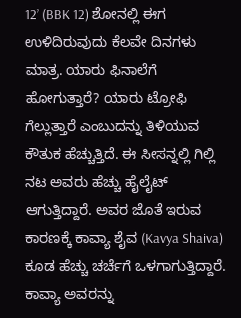12’ (BBK 12) ಶೋನಲ್ಲಿ ಈಗ ಉಳಿದಿರುವುದು ಕೆಲವೇ ದಿನಗಳು ಮಾತ್ರ. ಯಾರು ಫಿನಾಲೆಗೆ ಹೋಗುತ್ತಾರೆ? ಯಾರು ಟ್ರೋಫಿ ಗೆಲ್ಲುತ್ತಾರೆ ಎಂಬುದನ್ನು ತಿಳಿಯುವ ಕೌತುಕ ಹೆಚ್ಚುತ್ತಿದೆ. ಈ ಸೀಸನ್ನಲ್ಲಿ ಗಿಲ್ಲಿ ನಟ ಅವರು ಹೆಚ್ಚು ಹೈಲೈಟ್ ಆಗುತ್ತಿದ್ದಾರೆ. ಅವರ ಜೊತೆ ಇರುವ ಕಾರಣಕ್ಕೆ ಕಾವ್ಯಾ ಶೈವ (Kavya Shaiva) ಕೂಡ ಹೆಚ್ಚು ಚರ್ಚೆಗೆ ಒಳಗಾಗುತ್ತಿದ್ದಾರೆ. ಕಾವ್ಯಾ ಅವರನ್ನು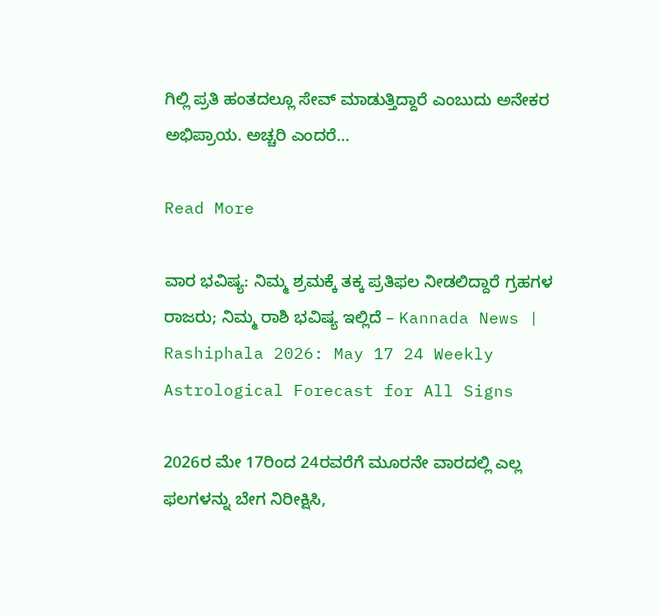ಗಿಲ್ಲಿ ಪ್ರತಿ ಹಂತದಲ್ಲೂ ಸೇವ್ ಮಾಡುತ್ತಿದ್ದಾರೆ ಎಂಬುದು ಅನೇಕರ ಅಭಿಪ್ರಾಯ. ಅಚ್ಚರಿ ಎಂದರೆ…

Read More

ವಾರ ಭವಿಷ್ಯ: ನಿಮ್ಮ ಶ್ರಮಕ್ಕೆ ತಕ್ಕ ಪ್ರತಿಫಲ ನೀಡಲಿದ್ದಾರೆ ಗ್ರಹಗಳ ರಾಜರು; ನಿಮ್ಮ ರಾಶಿ ಭವಿಷ್ಯ ಇಲ್ಲಿದೆ – Kannada News | Rashiphala 2026: May 17 24 Weekly Astrological Forecast for All Signs

2026ರ ಮೇ 17ರಿಂದ 24ರವರೆಗೆ ಮೂರನೇ ವಾರದಲ್ಲಿ ಎಲ್ಲ ಫಲಗಳನ್ನು ಬೇಗ ನಿರೀಕ್ಷಿಸಿ,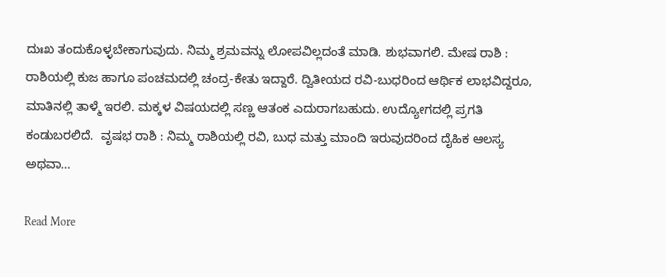ದುಃಖ ತಂದುಕೊಳ್ಳಬೇಕಾಗುವುದು. ನಿಮ್ಮ ಶ್ರಮವನ್ನು ಲೋಪವಿಲ್ಲದಂತೆ ಮಾಡಿ. ಶುಭವಾಗಲಿ. ಮೇಷ ರಾಶಿ : ರಾಶಿಯಲ್ಲಿ ಕುಜ ಹಾಗೂ ಪಂಚಮದಲ್ಲಿ ಚಂದ್ರ-ಕೇತು ಇದ್ದಾರೆ. ದ್ವಿತೀಯದ ರವಿ-ಬುಧರಿಂದ ಆರ್ಥಿಕ ಲಾಭವಿದ್ದರೂ, ಮಾತಿನಲ್ಲಿ ತಾಳ್ಮೆ ಇರಲಿ. ಮಕ್ಕಳ ವಿಷಯದಲ್ಲಿ ಸಣ್ಣ ಆತಂಕ ಎದುರಾಗಬಹುದು. ಉದ್ಯೋಗದಲ್ಲಿ ಪ್ರಗತಿ ಕಂಡುಬರಲಿದೆ.  ವೃಷಭ ರಾಶಿ : ನಿಮ್ಮ ರಾಶಿಯಲ್ಲಿ ರವಿ, ಬುಧ ಮತ್ತು ಮಾಂದಿ ಇರುವುದರಿಂದ ದೈಹಿಕ ಆಲಸ್ಯ ಅಥವಾ…

Read More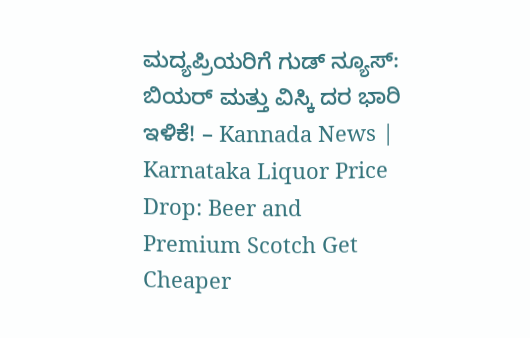ಮದ್ಯಪ್ರಿಯರಿಗೆ ಗುಡ್ ನ್ಯೂಸ್: ಬಿಯರ್ ಮತ್ತು ವಿಸ್ಕಿ ದರ ಭಾರಿ ಇಳಿಕೆ! – Kannada News | Karnataka Liquor Price Drop: Beer and Premium Scotch Get Cheaper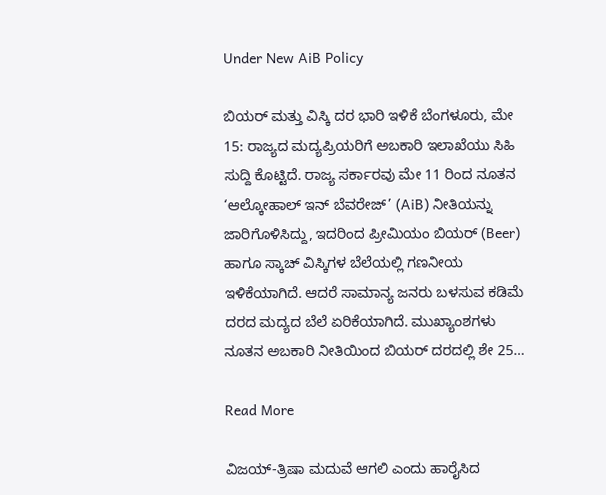Under New AiB Policy

ಬಿಯರ್ ಮತ್ತು ವಿಸ್ಕಿ ದರ ಭಾರಿ ಇಳಿಕೆ ಬೆಂಗಳೂರು, ಮೇ 15: ರಾಜ್ಯದ ಮದ್ಯಪ್ರಿಯರಿಗೆ ಅಬಕಾರಿ ಇಲಾಖೆಯು ಸಿಹಿ ಸುದ್ದಿ ಕೊಟ್ಟಿದೆ. ರಾಜ್ಯ ಸರ್ಕಾರವು ಮೇ 11 ರಿಂದ ನೂತನ ‘ಆಲ್ಕೋಹಾಲ್ ಇನ್ ಬೆವರೇಜ್’ (AiB) ನೀತಿಯನ್ನು ಜಾರಿಗೊಳಿಸಿದ್ದು, ಇದರಿಂದ ಪ್ರೀಮಿಯಂ ಬಿಯರ್ (Beer) ಹಾಗೂ ಸ್ಕಾಚ್ ವಿಸ್ಕಿಗಳ ಬೆಲೆಯಲ್ಲಿ ಗಣನೀಯ ಇಳಿಕೆಯಾಗಿದೆ. ಆದರೆ ಸಾಮಾನ್ಯ ಜನರು ಬಳಸುವ ಕಡಿಮೆ ದರದ ಮದ್ಯದ ಬೆಲೆ ಏರಿಕೆಯಾಗಿದೆ. ಮುಖ್ಯಾಂಶಗಳು ನೂತನ ಅಬಕಾರಿ ನೀತಿಯಿಂದ ಬಿಯರ್ ದರದಲ್ಲಿ ಶೇ 25…

Read More

ವಿಜಯ್-ತ್ರಿಷಾ ಮದುವೆ ಆಗಲಿ ಎಂದು ಹಾರೈಸಿದ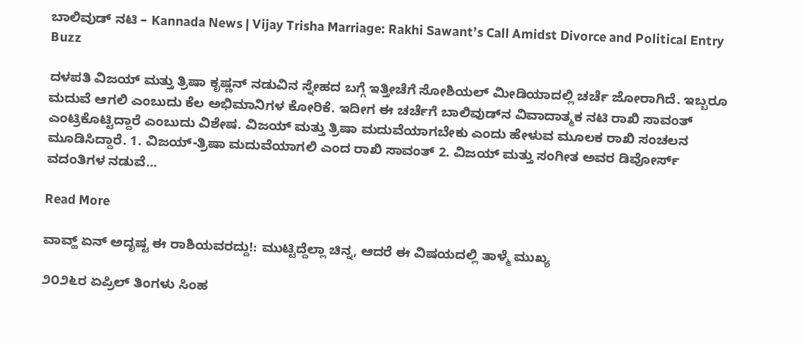ಬಾಲಿವುಡ್ ನಟಿ – Kannada News | Vijay Trisha Marriage: Rakhi Sawant’s Call Amidst Divorce and Political Entry Buzz

ದಳಪತಿ ವಿಜಯ್ ಮತ್ತು ತ್ರಿಷಾ ಕೃಷ್ಣನ್ ನಡುವಿನ ಸ್ನೇಹದ ಬಗ್ಗೆ ಇತ್ತೀಚೆಗೆ ಸೋಶಿಯಲ್ ಮೀಡಿಯಾದಲ್ಲಿ ಚರ್ಚೆ ಜೋರಾಗಿದೆ. ಇಬ್ಬರೂ ಮದುವೆ ಆಗಲಿ ಎಂಬುದು ಕೆಲ ಅಭಿಮಾನಿಗಳ ಕೋರಿಕೆ. ಇದೀಗ ಈ ಚರ್ಚೆಗೆ ಬಾಲಿವುಡ್‌ನ ವಿವಾದಾತ್ಮಕ ನಟಿ ರಾಖಿ ಸಾವಂತ್ ಎಂಟ್ರಿಕೊಟ್ಟಿದ್ದಾರೆ ಎಂಬುದು ವಿಶೇಷ. ವಿಜಯ್ ಮತ್ತು ತ್ರಿಷಾ ಮದುವೆಯಾಗಬೇಕು ಎಂದು ಹೇಳುವ ಮೂಲಕ ರಾಖಿ ಸಂಚಲನ ಮೂಡಿಸಿದ್ದಾರೆ. 1. ವಿಜಯ್-ತ್ರಿಷಾ ಮದುವೆಯಾಗಲಿ ಎಂದ ರಾಖಿ ಸಾವಂತ್ 2. ವಿಜಯ್ ಮತ್ತು ಸಂಗೀತ ಅವರ ಡಿವೋರ್ಸ್ ವದಂತಿಗಳ ನಡುವೆ…

Read More

ವಾವ್ಹ್ ಏನ್ ಅದೃಷ್ಟ ಈ ರಾಶಿಯವರದ್ದು!: ಮುಟ್ಟಿದ್ದೆಲ್ಲಾ ಚಿನ್ನ, ಆದರೆ ಈ ವಿಷಯದಲ್ಲಿ ತಾಳ್ಮೆ ಮುಖ್ಯ

೨೦೨೬ರ ಏಪ್ರಿಲ್ ತಿಂಗಳು ಸಿಂಹ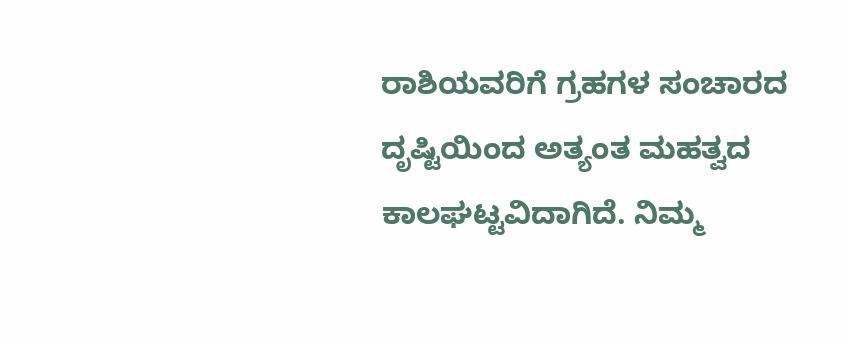ರಾಶಿಯವರಿಗೆ ಗ್ರಹಗಳ ಸಂಚಾರದ ದೃಷ್ಟಿಯಿಂದ ಅತ್ಯಂತ ಮಹತ್ವದ ಕಾಲಘಟ್ಟವಿದಾಗಿದೆ. ನಿಮ್ಮ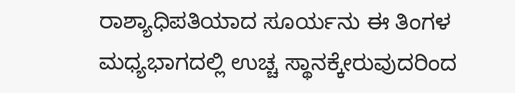ರಾಶ್ಯಾಧಿಪತಿಯಾದ ಸೂರ್ಯನು ಈ ತಿಂಗಳ ಮಧ್ಯಭಾಗದಲ್ಲಿ ಉಚ್ಚ ಸ್ಥಾನಕ್ಕೇರುವುದರಿಂದ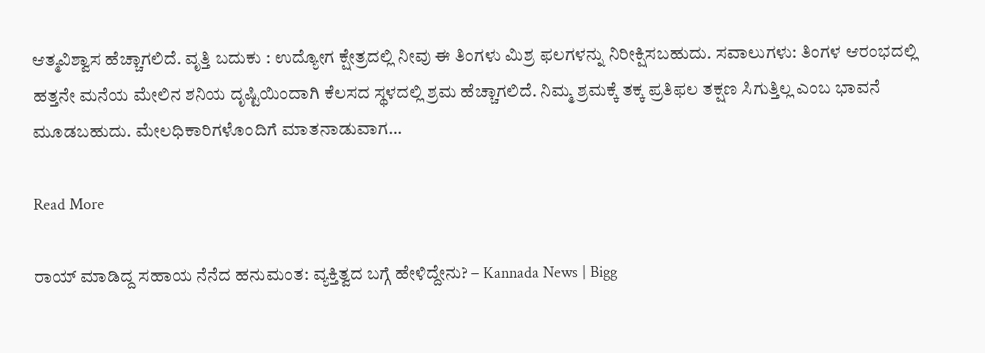ಆತ್ಮವಿಶ್ವಾಸ ಹೆಚ್ಚಾಗಲಿದೆ. ವೃತ್ತಿ ಬದುಕು : ಉದ್ಯೋಗ ಕ್ಷೇತ್ರದಲ್ಲಿ ನೀವು ಈ ತಿಂಗಳು ಮಿಶ್ರ ಫಲಗಳನ್ನು ನಿರೀಕ್ಷಿಸಬಹುದು. ಸವಾಲುಗಳು: ತಿಂಗಳ ಆರಂಭದಲ್ಲಿ ಹತ್ತನೇ ಮನೆಯ ಮೇಲಿನ ಶನಿಯ ದೃಷ್ಟಿಯಿಂದಾಗಿ ಕೆಲಸದ ಸ್ಥಳದಲ್ಲಿ ಶ್ರಮ ಹೆಚ್ಚಾಗಲಿದೆ. ನಿಮ್ಮ ಶ್ರಮಕ್ಕೆ ತಕ್ಕ ಪ್ರತಿಫಲ ತಕ್ಷಣ ಸಿಗುತ್ತಿಲ್ಲ ಎಂಬ ಭಾವನೆ ಮೂಡಬಹುದು. ಮೇಲಧಿಕಾರಿಗಳೊಂದಿಗೆ ಮಾತನಾಡುವಾಗ…

Read More

ರಾಯ್ ಮಾಡಿದ್ದ ಸಹಾಯ ನೆನೆದ ಹನುಮಂತ: ವ್ಯಕ್ತಿತ್ವದ ಬಗ್ಗೆ ಹೇಳಿದ್ದೇನು? – Kannada News | Bigg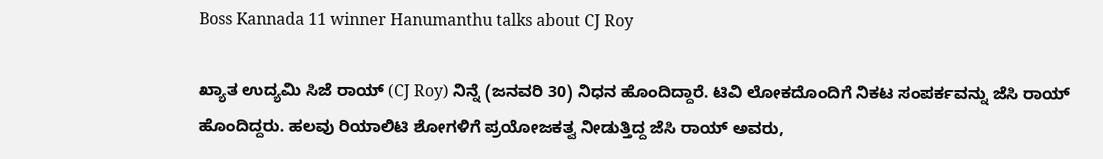Boss Kannada 11 winner Hanumanthu talks about CJ Roy

ಖ್ಯಾತ ಉದ್ಯಮಿ ಸಿಜೆ ರಾಯ್ (CJ Roy) ನಿನ್ನೆ (ಜನವರಿ 30) ನಿಧನ ಹೊಂದಿದ್ದಾರೆ. ಟಿವಿ ಲೋಕದೊಂದಿಗೆ ನಿಕಟ ಸಂಪರ್ಕವನ್ನು ಜೆಸಿ ರಾಯ್ ಹೊಂದಿದ್ದರು. ಹಲವು ರಿಯಾಲಿಟಿ ಶೋಗಳಿಗೆ ಪ್ರಯೋಜಕತ್ವ ನೀಡುತ್ತಿದ್ದ ಜೆಸಿ ರಾಯ್ ಅವರು,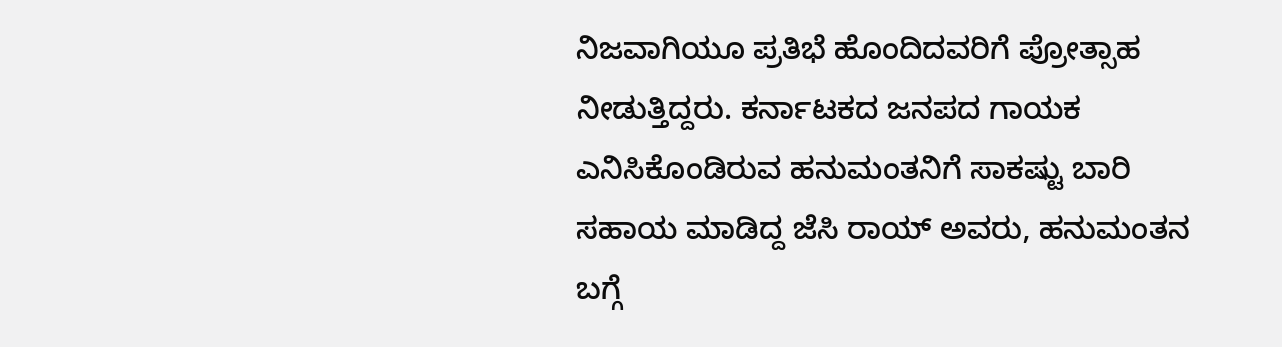ನಿಜವಾಗಿಯೂ ಪ್ರತಿಭೆ ಹೊಂದಿದವರಿಗೆ ಪ್ರೋತ್ಸಾಹ ನೀಡುತ್ತಿದ್ದರು. ಕರ್ನಾಟಕದ ಜನಪದ ಗಾಯಕ ಎನಿಸಿಕೊಂಡಿರುವ ಹನುಮಂತನಿಗೆ ಸಾಕಷ್ಟು ಬಾರಿ ಸಹಾಯ ಮಾಡಿದ್ದ ಜೆಸಿ ರಾಯ್ ಅವರು, ಹನುಮಂತನ ಬಗ್ಗೆ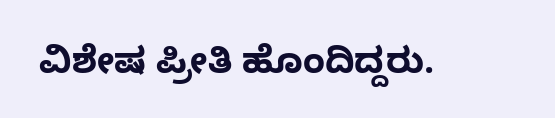ವಿಶೇಷ ಪ್ರೀತಿ ಹೊಂದಿದ್ದರು.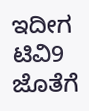ಇದೀಗ ಟಿವಿ9 ಜೊತೆಗೆ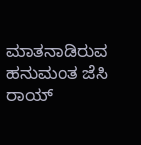ಮಾತನಾಡಿರುವ ಹನುಮಂತ ಜೆಸಿ ರಾಯ್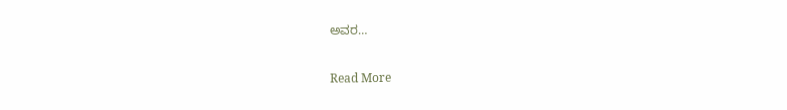ಅವರ…

Read More